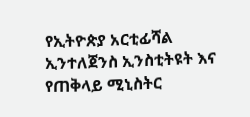የኢትዮጵያ አርቲፊሻል ኢንተለጀንስ ኢንስቲትዩት እና የጠቅላይ ሚኒስትር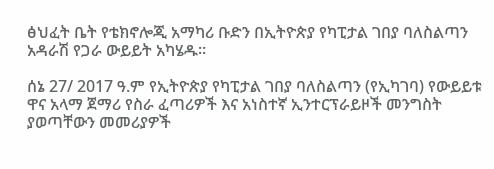ፅህፈት ቤት የቴክኖሎጂ አማካሪ ቡድን በኢትዮጵያ የካፒታል ገበያ ባለስልጣን አዳራሽ የጋራ ውይይት አካሄዱ፡፡

ሰኔ 27/ 2017 ዓ.ም የኢትዮጵያ የካፒታል ገበያ ባለስልጣን (የኢካገባ) የውይይቱ ዋና አላማ ጀማሪ የስራ ፈጣሪዎች እና አነስተኛ ኢንተርፕራይዞች መንግስት ያወጣቸውን መመሪያዎች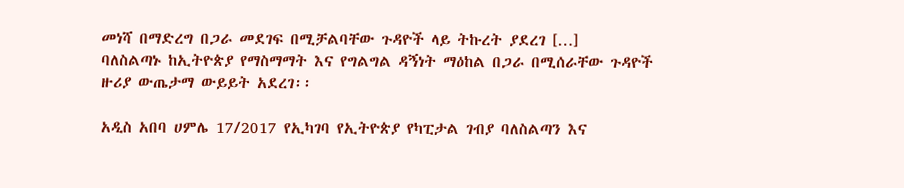መነሻ በማድረግ በጋራ መደገፍ በሚቻልባቸው ጉዳዮች ላይ ትኩረት ያደረገ […]
ባለስልጣኑ ከኢትዮጵያ የማስማማት እና የግልግል ዳኝነት ማዕከል በጋራ በሚሰራቸው ጉዳዮች ዙሪያ ውጤታማ ውይይት አደረገ፡፡

አዲስ አበባ ሀምሌ 17/2017 የኢካገባ የኢትዮጵያ የካፒታል ገብያ ባለስልጣን እና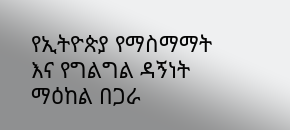የኢትዮጵያ የማስማማት እና የግልግል ዳኝነት ማዕከል በጋራ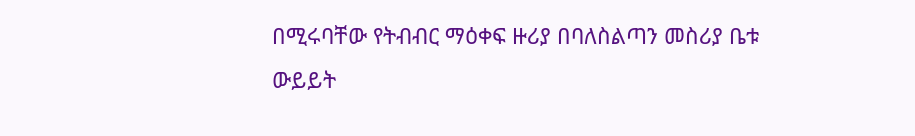በሚሩባቸው የትብብር ማዕቀፍ ዙሪያ በባለስልጣን መስሪያ ቤቱ ውይይት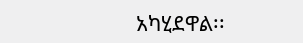አካሂደዋል፡፡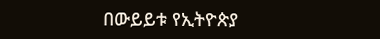በውይይቱ የኢትዮጵያ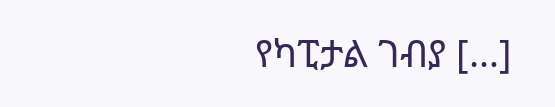የካፒታል ገብያ […]